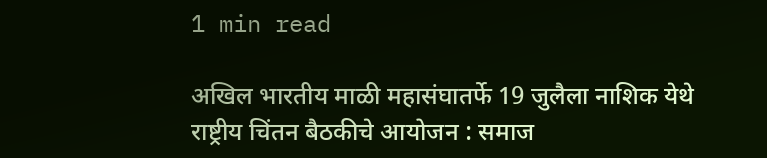1 min read

अखिल भारतीय माळी महासंघातर्फे 19 जुलैला नाशिक येथे राष्ट्रीय चिंतन बैठकीचे आयोजन : समाज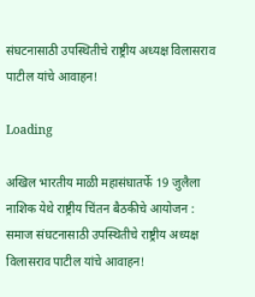संघटनासाठी उपस्थितीचे राष्ट्रीय अध्यक्ष विलासराव पाटील यांचे आवाहन!

Loading

अखिल भारतीय माळी महासंघातर्फे 19 जुलैला नाशिक येथे राष्ट्रीय चिंतन बैठकीचे आयोजन : समाज संघटनासाठी उपस्थितीचे राष्ट्रीय अध्यक्ष विलासराव पाटील यांचे आवाहन!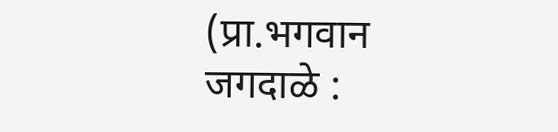(प्रा.भगवान जगदाळे :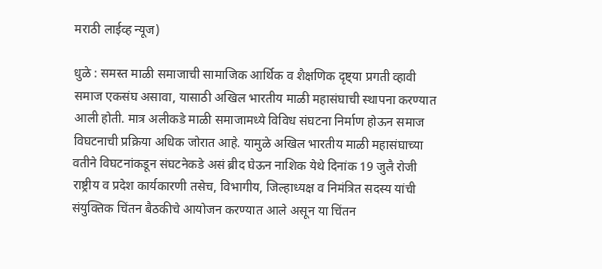मराठी लाईव्ह न्यूज)

धुळे : समस्त माळी समाजाची सामाजिक आर्थिक व शैक्षणिक दृष्ट्या प्रगती व्हावी समाज एकसंघ असावा, यासाठी अखिल भारतीय माळी महासंघाची स्थापना करण्यात आली होती. मात्र अलीकडे माळी समाजामध्ये विविध संघटना निर्माण होऊन समाज विघटनाची प्रक्रिया अधिक जोरात आहे. यामुळे अखिल भारतीय माळी महासंघाच्या वतीने विघटनांकडून संघटनेकडे असं ब्रीद घेऊन नाशिक येथे दिनांक 19 जुलै रोजी राष्ट्रीय व प्रदेश कार्यकारणी तसेच, विभागीय, जिल्हाध्यक्ष व निमंत्रित सदस्य यांची संयुक्तिक चिंतन बैठकीचे आयोजन करण्यात आले असून या चिंतन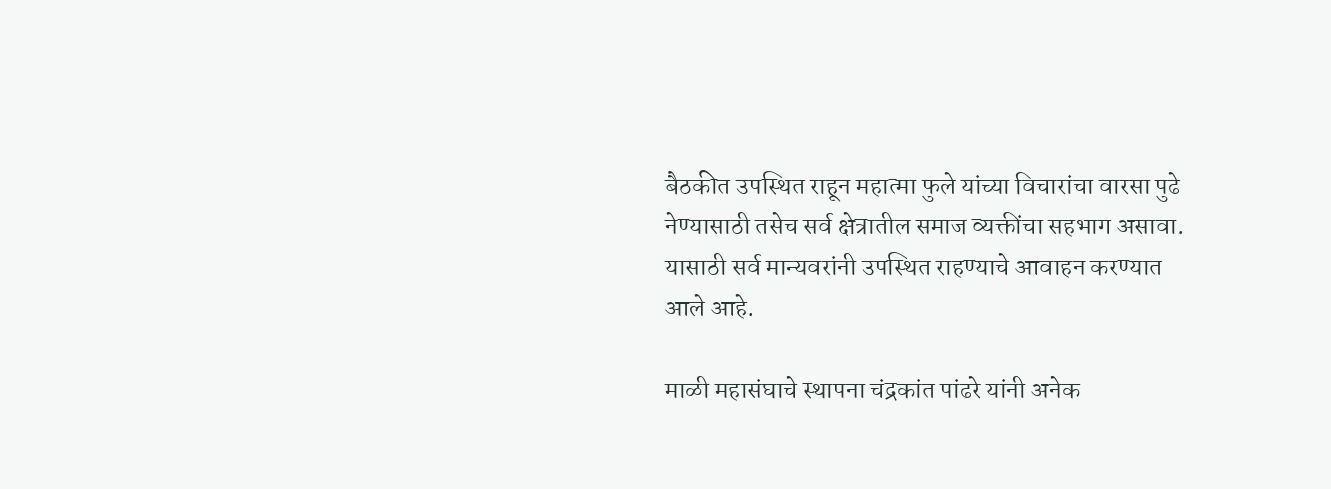बैठकीत उपस्थित राहून महात्मा फुले यांच्या विचारांचा वारसा पुढे नेण्यासाठी तसेच सर्व क्षेत्रातील समाज व्यक्तींचा सहभाग असावा. यासाठी सर्व मान्यवरांनी उपस्थित राहण्याचे आवाहन करण्यात आले आहे.

माळी महासंघाचे स्थापना चंद्रकांत पांढरे यांनी अनेक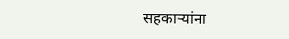सहकाऱ्यांना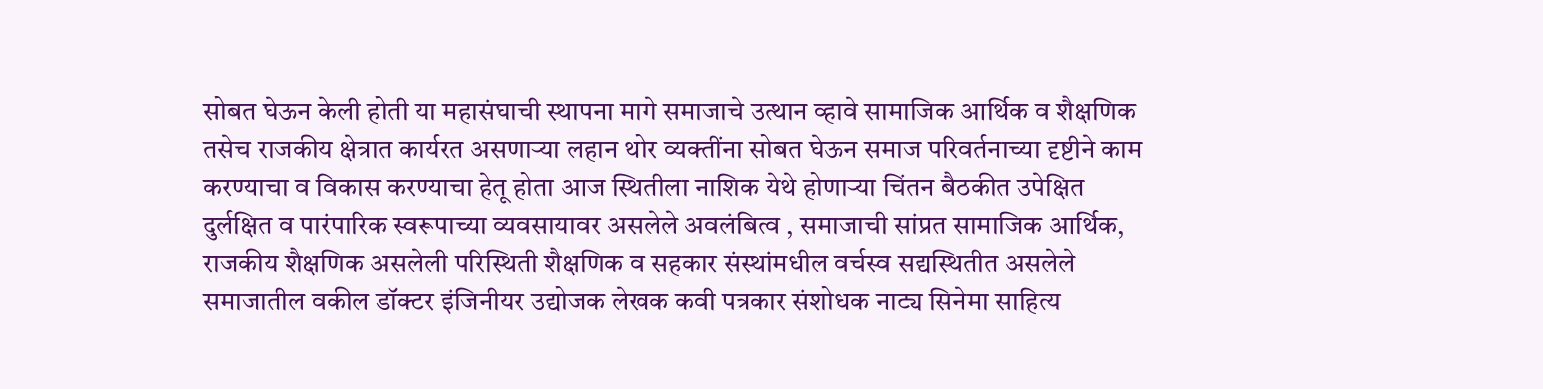सोबत घेऊन केली होती या महासंघाची स्थापना मागे समाजाचे उत्थान व्हावे सामाजिक आर्थिक व शैक्षणिक तसेच राजकीय क्षेत्रात कार्यरत असणाऱ्या लहान थोर व्यक्तींना सोबत घेऊन समाज परिवर्तनाच्या दृष्टीने काम करण्याचा व विकास करण्याचा हेतू होता आज स्थितीला नाशिक येथे होणाऱ्या चिंतन बैठकीत उपेक्षित दुर्लक्षित व पारंपारिक स्वरूपाच्या व्यवसायावर असलेले अवलंबित्व , समाजाची सांप्रत सामाजिक आर्थिक, राजकीय शैक्षणिक असलेली परिस्थिती शैक्षणिक व सहकार संस्थांमधील वर्चस्व सद्यस्थितीत असलेले समाजातील वकील डॉक्टर इंजिनीयर उद्योजक लेखक कवी पत्रकार संशोधक नाट्य सिनेमा साहित्य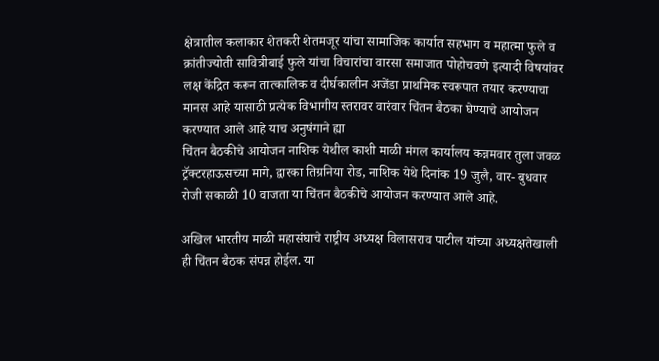क्षेत्रातील कलाकार शेतकरी शेतमजूर यांचा सामाजिक कार्यात सहभाग व महात्मा फुले व क्रांतीज्योती सावित्रीबाई फुले यांचा विचारांचा वारसा समाजात पोहोचवणे इत्यादी विषयांवर लक्ष केंद्रित करून तात्कालिक व दीर्घकालीन अजेंडा प्राथमिक स्वरूपात तयार करण्याचा मानस आहे यासाठी प्रत्येक विभागीय स्तरावर वारंवार चिंतन बैठका घेण्याचे आयोजन करण्यात आले आहे याच अनुषंगाने ह्या
चिंतन बैठकीचे आयोजन नाशिक येथील काशी माळी मंगल कार्यालय कन्नमवार तुला जवळ ट्रॅक्टरहाऊसच्या मागे, द्वारका तिग्रनिया रोड, नाशिक येथे दिनांक 19 जुलै, वार- बुधवार रोजी सकाळी 10 वाजता या चिंतन बैठकीचे आयोजन करण्यात आले आहे.

अखिल भारतीय माळी महासंघाचे राष्ट्रीय अध्यक्ष विलासराव पाटील यांच्या अध्यक्षतेखाली ही चिंतन बैठक संपन्न होईल. या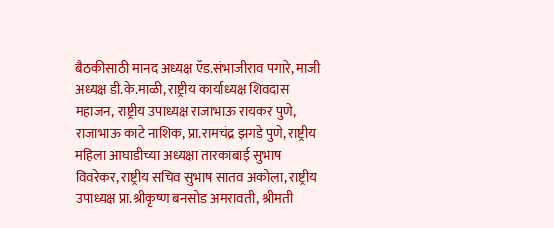बैठकीसाठी मानद अध्यक्ष ऍड.संभाजीराव पगारे, माजी अध्यक्ष डी.के.माळी, राष्ट्रीय कार्याध्यक्ष शिवदास महाजन, राष्ट्रीय उपाध्यक्ष राजाभाऊ रायकर पुणे, राजाभाऊ काटे नाशिक, प्रा.रामचंद्र झगडे पुणे, राष्ट्रीय महिला आघाडीच्या अध्यक्षा तारकाबाई सुभाष विवरेकर, राष्ट्रीय सचिव सुभाष सातव अकोला, राष्ट्रीय उपाध्यक्ष प्रा.श्रीकृष्ण बनसोड अमरावती, श्रीमती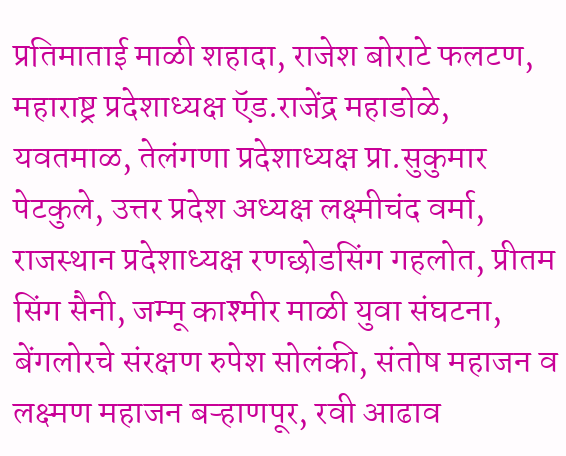प्रतिमाताई माळी शहादा, राजेश बोराटे फलटण, महाराष्ट्र प्रदेशाध्यक्ष ऍड.राजेंद्र महाडोळे, यवतमाळ, तेलंगणा प्रदेशाध्यक्ष प्रा.सुकुमार पेटकुले, उत्तर प्रदेश अध्यक्ष लक्ष्मीचंद वर्मा, राजस्थान प्रदेशाध्यक्ष रणछोडसिंग गहलोत, प्रीतम सिंग सैनी, जम्मू काश्मीर माळी युवा संघटना, बेंगलोरचे संरक्षण रुपेश सोलंकी, संतोष महाजन व लक्ष्मण महाजन बऱ्हाणपूर, रवी आढाव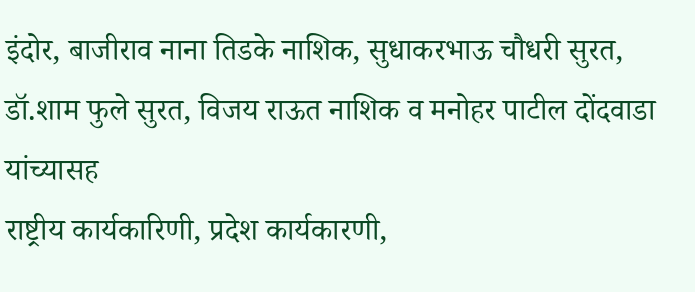इंदोर, बाजीराव नाना तिडके नाशिक, सुधाकरभाऊ चौधरी सुरत, डॉ.शाम फुले सुरत, विजय राऊत नाशिक व मनोहर पाटील दोंदवाडा यांच्यासह
राष्ट्रीय कार्यकारिणी, प्रदेश कार्यकारणी,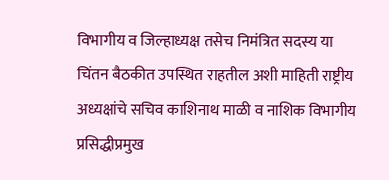विभागीय व जिल्हाध्यक्ष तसेच निमंत्रित सदस्य या चिंतन बैठकीत उपस्थित राहतील ‌अशी माहिती राष्ट्रीय अध्यक्षांचे सचिव काशिनाथ माळी व नाशिक विभागीय प्रसिद्धीप्रमुख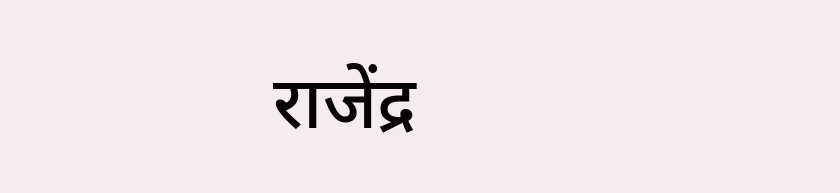राजेंद्र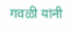गवळी यांनी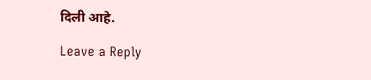दिली आहे.

Leave a Reply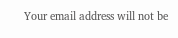Your email address will not be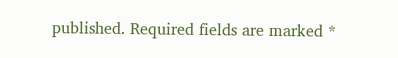published. Required fields are marked *